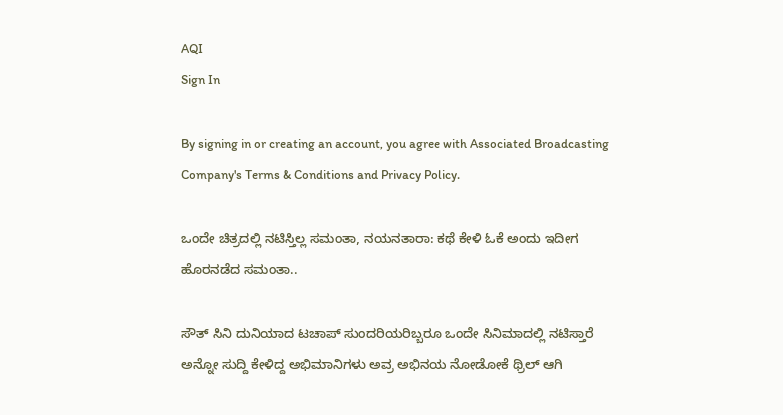AQI
Sign In

By signing in or creating an account, you agree with Associated Broadcasting Company's Terms & Conditions and Privacy Policy.

ಒಂದೇ ಚಿತ್ರದಲ್ಲಿ ನಟಿಸ್ತಿಲ್ಲ ಸಮಂತಾ, ನಯನತಾರಾ: ಕಥೆ ಕೇಳಿ ಓಕೆ ಅಂದು ಇದೀಗ ಹೊರನಡೆದ ಸಮಂತಾ..

ಸೌತ್‌ ಸಿನಿ ದುನಿಯಾದ ಟಚಾಪ್‌ ಸುಂದರಿಯರಿಬ್ಬರೂ ಒಂದೇ ಸಿನಿಮಾದಲ್ಲಿ ನಟಿಸ್ತಾರೆ ಅನ್ನೋ ಸುದ್ದಿ ಕೇಳಿದ್ದ ಅಭಿಮಾನಿಗಳು ಅವ್ರ ಅಭಿನಯ ನೋಡೋಕೆ ಥ್ರಿಲ್‌ ಆಗಿ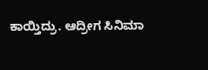ಕಾಯ್ತಿದ್ರು. ಆದ್ರೀಗ ಸಿನಿಮಾ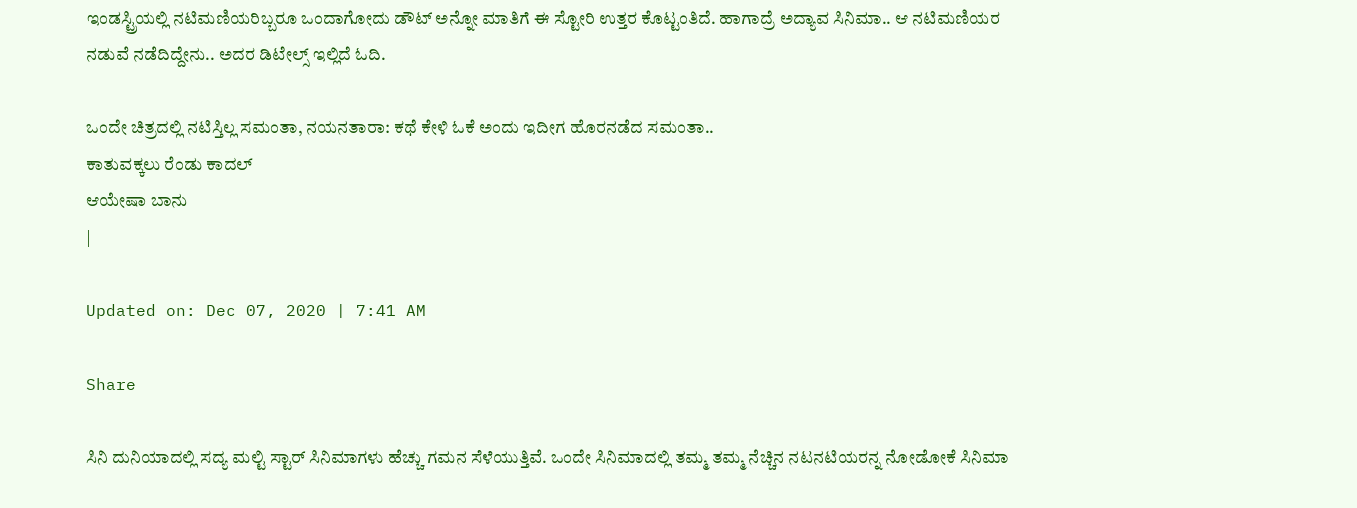ಇಂಡಸ್ಟ್ರಿಯಲ್ಲಿ ನಟಿಮಣಿಯರಿಬ್ಬರೂ ಒಂದಾಗೋದು ಡೌಟ್ ಅನ್ನೋ ಮಾತಿಗೆ ಈ ಸ್ಟೋರಿ ಉತ್ತರ ಕೊಟ್ಟಂತಿದೆ. ಹಾಗಾದ್ರೆ ಅದ್ಯಾವ ಸಿನಿಮಾ.. ಆ ನಟಿಮಣಿಯರ ನಡುವೆ ನಡೆದಿದ್ದೇನು.. ಅದರ ಡಿಟೇಲ್ಸ್ ಇಲ್ಲಿದೆ ಓದಿ.

ಒಂದೇ ಚಿತ್ರದಲ್ಲಿ ನಟಿಸ್ತಿಲ್ಲ ಸಮಂತಾ, ನಯನತಾರಾ: ಕಥೆ ಕೇಳಿ ಓಕೆ ಅಂದು ಇದೀಗ ಹೊರನಡೆದ ಸಮಂತಾ..
ಕಾತುವಕ್ಕಲು ರೆಂಡು ಕಾದಲ್‌
ಆಯೇಷಾ ಬಾನು
|

Updated on: Dec 07, 2020 | 7:41 AM

Share

ಸಿನಿ ದುನಿಯಾದಲ್ಲಿ ಸದ್ಯ ಮಲ್ಟಿ ಸ್ಟಾರ್‌ ಸಿನಿಮಾಗಳು ಹೆಚ್ಚು ಗಮನ ಸೆಳೆಯುತ್ತಿವೆ. ಒಂದೇ ಸಿನಿಮಾದಲ್ಲಿ ತಮ್ಮ ತಮ್ಮ ನೆಚ್ಚಿನ ನಟನಟಿಯರನ್ನ ನೋಡೋಕೆ ಸಿನಿಮಾ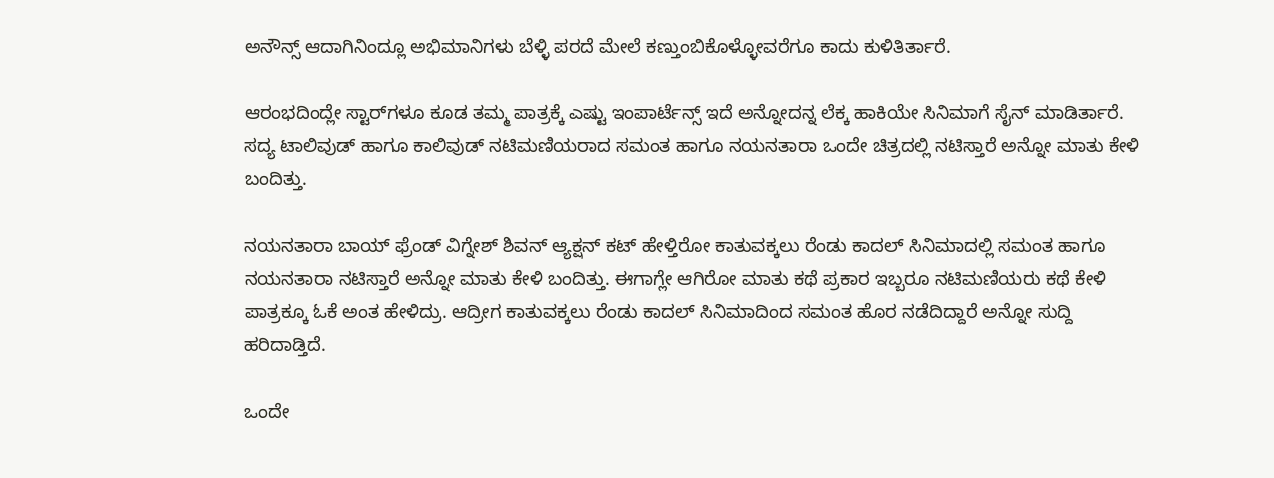ಅನೌನ್ಸ್‌ ಆದಾಗಿನಿಂದ್ಲೂ ಅಭಿಮಾನಿಗಳು ಬೆಳ್ಳಿ ಪರದೆ ಮೇಲೆ ಕಣ್ತುಂಬಿಕೊಳ್ಳೋವರೆಗೂ ಕಾದು ಕುಳಿತಿರ್ತಾರೆ.

ಆರಂಭದಿಂದ್ಲೇ ಸ್ಟಾರ್‌ಗಳೂ ಕೂಡ ತಮ್ಮ ಪಾತ್ರಕ್ಕೆ ಎಷ್ಟು ಇಂಪಾರ್ಟೆನ್ಸ್ ಇದೆ ಅನ್ನೋದನ್ನ ಲೆಕ್ಕ ಹಾಕಿಯೇ ಸಿನಿಮಾಗೆ ಸೈನ್ ಮಾಡಿರ್ತಾರೆ. ಸದ್ಯ ಟಾಲಿವುಡ್‌ ಹಾಗೂ ಕಾಲಿವುಡ್‌ ನಟಿಮಣಿಯರಾದ ಸಮಂತ ಹಾಗೂ ನಯನತಾರಾ ಒಂದೇ ಚಿತ್ರದಲ್ಲಿ ನಟಿಸ್ತಾರೆ ಅನ್ನೋ ಮಾತು ಕೇಳಿ ಬಂದಿತ್ತು.

ನಯನತಾರಾ ಬಾಯ್‌ ಫ್ರೆಂಡ್‌ ವಿಗ್ನೇಶ್‌ ಶಿವನ್‌ ಆ್ಯಕ್ಷನ್‌ ಕಟ್‌ ಹೇಳ್ತಿರೋ ಕಾತುವಕ್ಕಲು ರೆಂಡು ಕಾದಲ್‌ ಸಿನಿಮಾದಲ್ಲಿ ಸಮಂತ ಹಾಗೂ ನಯನತಾರಾ ನಟಿಸ್ತಾರೆ ಅನ್ನೋ ಮಾತು ಕೇಳಿ ಬಂದಿತ್ತು. ಈಗಾಗ್ಲೇ ಆಗಿರೋ ಮಾತು ಕಥೆ ಪ್ರಕಾರ ಇಬ್ಬರೂ ನಟಿಮಣಿಯರು ಕಥೆ ಕೇಳಿ ಪಾತ್ರಕ್ಕೂ ಓಕೆ ಅಂತ ಹೇಳಿದ್ರು. ಆದ್ರೀಗ ಕಾತುವಕ್ಕಲು ರೆಂಡು ಕಾದಲ್‌ ಸಿನಿಮಾದಿಂದ ಸಮಂತ ಹೊರ ನಡೆದಿದ್ದಾರೆ ಅನ್ನೋ ಸುದ್ದಿ ಹರಿದಾಡ್ತಿದೆ.

ಒಂದೇ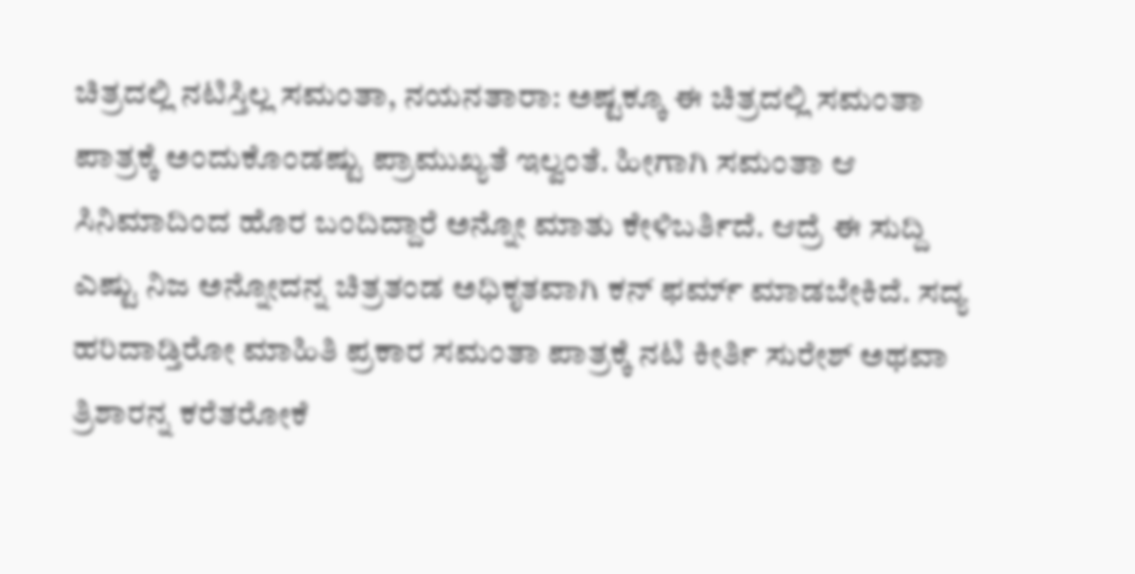ಚಿತ್ರದಲ್ಲಿ ನಟಿಸ್ತಿಲ್ಲ ಸಮಂತಾ, ನಯನತಾರಾ: ಅಷ್ಟಕ್ಕೂ ಈ ಚಿತ್ರದಲ್ಲಿ ಸಮಂತಾ ಪಾತ್ರಕ್ಕೆ ಅಂದುಕೊಂಡಷ್ಟು ಪ್ರಾಮುಖ್ಯತೆ ಇಲ್ವಂತೆ. ಹೀಗಾಗಿ ಸಮಂತಾ ಆ ಸಿನಿಮಾದಿಂದ ಹೊರ ಬಂದಿದ್ದಾರೆ ಅನ್ನೋ ಮಾತು ಕೇಳಿಬರ್ತಿದೆ. ಆದ್ರೆ ಈ ಸುದ್ದಿ ಎಷ್ಟು ನಿಜ ಅನ್ನೋದನ್ನ ಚಿತ್ರತಂಡ ಅಧಿಕೃತವಾಗಿ ಕನ್‌ ಫರ್ಮ್‌ ಮಾಡಬೇಕಿದೆ. ಸದ್ಯ ಹರಿದಾಡ್ತಿರೋ ಮಾಹಿತಿ ಪ್ರಕಾರ ಸಮಂತಾ ಪಾತ್ರಕ್ಕೆ ನಟಿ ಕೀರ್ತಿ ಸುರೇಶ್‌ ಅಥವಾ ತ್ರಿಶಾರನ್ನ ಕರೆತರೋಕೆ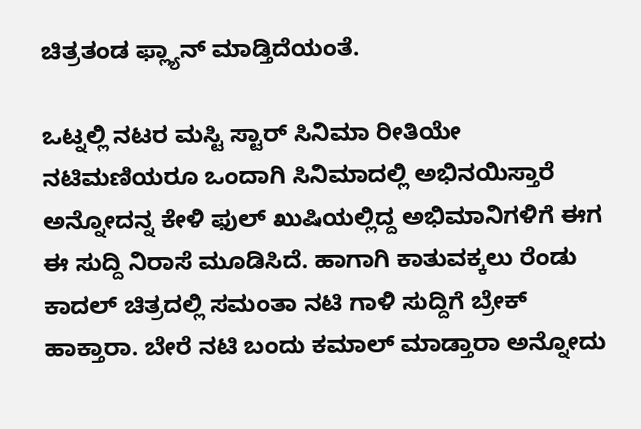ಚಿತ್ರತಂಡ ಫ್ಲ್ಯಾನ್‌ ಮಾಡ್ತಿದೆಯಂತೆ.

ಒಟ್ನಲ್ಲಿ ನಟರ ಮಸ್ಟಿ ಸ್ಟಾರ್‌ ಸಿನಿಮಾ ರೀತಿಯೇ ನಟಿಮಣಿಯರೂ ಒಂದಾಗಿ ಸಿನಿಮಾದಲ್ಲಿ ಅಭಿನಯಿಸ್ತಾರೆ ಅನ್ನೋದನ್ನ ಕೇಳಿ ಫುಲ್‌ ಖುಷಿಯಲ್ಲಿದ್ದ ಅಭಿಮಾನಿಗಳಿಗೆ ಈಗ ಈ ಸುದ್ದಿ ನಿರಾಸೆ ಮೂಡಿಸಿದೆ. ಹಾಗಾಗಿ ಕಾತುವಕ್ಕಲು ರೆಂಡು ಕಾದಲ್‌ ಚಿತ್ರದಲ್ಲಿ ಸಮಂತಾ ನಟಿ ಗಾಳಿ ಸುದ್ದಿಗೆ ಬ್ರೇಕ್‌ ಹಾಕ್ತಾರಾ. ಬೇರೆ ನಟಿ ಬಂದು ಕಮಾಲ್‌ ಮಾಡ್ತಾರಾ ಅನ್ನೋದು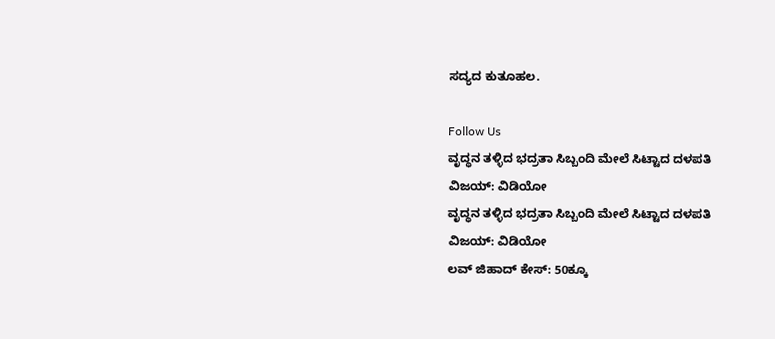ಸದ್ಯದ ಕುತೂಹಲ.

Follow Us
ವೃದ್ಧನ ತಳ್ಳಿದ ಭದ್ರತಾ ಸಿಬ್ಬಂದಿ ಮೇಲೆ ಸಿಟ್ಟಾದ ದಳಪತಿ ವಿಜಯ್: ವಿಡಿಯೋ
ವೃದ್ಧನ ತಳ್ಳಿದ ಭದ್ರತಾ ಸಿಬ್ಬಂದಿ ಮೇಲೆ ಸಿಟ್ಟಾದ ದಳಪತಿ ವಿಜಯ್: ವಿಡಿಯೋ
ಲವ್ ಜಿಹಾದ್ ಕೇಸ್: 50ಕ್ಕೂ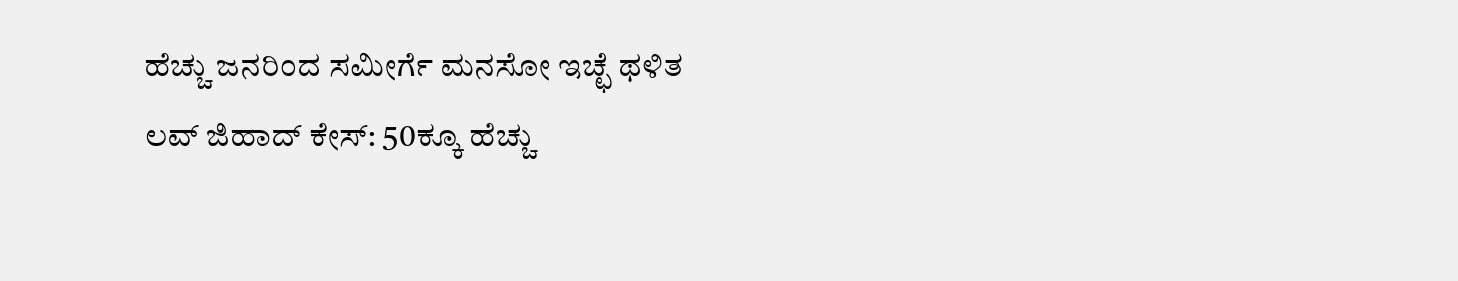ಹೆಚ್ಚು ಜನರಿಂದ ಸಮೀರ್ಗೆ ಮನಸೋ ಇಚ್ಛೆ ಥಳಿತ
ಲವ್ ಜಿಹಾದ್ ಕೇಸ್: 50ಕ್ಕೂ ಹೆಚ್ಚು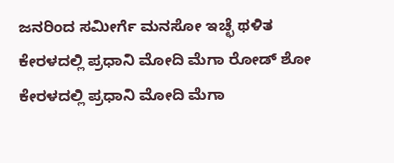ಜನರಿಂದ ಸಮೀರ್ಗೆ ಮನಸೋ ಇಚ್ಛೆ ಥಳಿತ
ಕೇರಳದಲ್ಲಿ ಪ್ರಧಾನಿ ಮೋದಿ ಮೆಗಾ ರೋಡ್ ಶೋ
ಕೇರಳದಲ್ಲಿ ಪ್ರಧಾನಿ ಮೋದಿ ಮೆಗಾ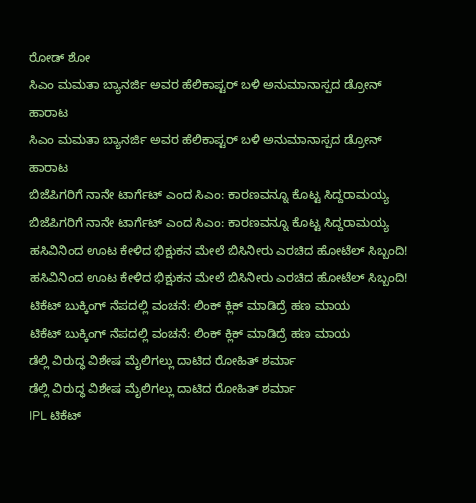ರೋಡ್ ಶೋ
ಸಿಎಂ ಮಮತಾ ಬ್ಯಾನರ್ಜಿ ಅವರ ಹೆಲಿಕಾಪ್ಟರ್ ಬಳಿ ಅನುಮಾನಾಸ್ಪದ ಡ್ರೋನ್ ಹಾರಾಟ
ಸಿಎಂ ಮಮತಾ ಬ್ಯಾನರ್ಜಿ ಅವರ ಹೆಲಿಕಾಪ್ಟರ್ ಬಳಿ ಅನುಮಾನಾಸ್ಪದ ಡ್ರೋನ್ ಹಾರಾಟ
ಬಿಜೆಪಿಗರಿಗೆ ನಾನೇ ಟಾರ್ಗೆಟ್ ಎಂದ ಸಿಎಂ: ಕಾರಣವನ್ನೂ ಕೊಟ್ಟ ಸಿದ್ದರಾಮಯ್ಯ
ಬಿಜೆಪಿಗರಿಗೆ ನಾನೇ ಟಾರ್ಗೆಟ್ ಎಂದ ಸಿಎಂ: ಕಾರಣವನ್ನೂ ಕೊಟ್ಟ ಸಿದ್ದರಾಮಯ್ಯ
ಹಸಿವಿನಿಂದ ಊಟ ಕೇಳಿದ ಭಿಕ್ಷುಕನ ಮೇಲೆ ಬಿಸಿನೀರು ಎರಚಿದ ಹೋಟೆಲ್ ಸಿಬ್ಬಂದಿ!
ಹಸಿವಿನಿಂದ ಊಟ ಕೇಳಿದ ಭಿಕ್ಷುಕನ ಮೇಲೆ ಬಿಸಿನೀರು ಎರಚಿದ ಹೋಟೆಲ್ ಸಿಬ್ಬಂದಿ!
ಟಿಕೆಟ್ ಬುಕ್ಕಿಂಗ್ ನೆಪದಲ್ಲಿ ವಂಚನೆ: ಲಿಂಕ್ ಕ್ಲಿಕ್ ಮಾಡಿದ್ರೆ ಹಣ ಮಾಯ
ಟಿಕೆಟ್ ಬುಕ್ಕಿಂಗ್ ನೆಪದಲ್ಲಿ ವಂಚನೆ: ಲಿಂಕ್ ಕ್ಲಿಕ್ ಮಾಡಿದ್ರೆ ಹಣ ಮಾಯ
ಡೆಲ್ಲಿ ವಿರುದ್ಧ ವಿಶೇಷ ಮೈಲಿಗಲ್ಲು ದಾಟಿದ ರೋಹಿತ್ ಶರ್ಮಾ
ಡೆಲ್ಲಿ ವಿರುದ್ಧ ವಿಶೇಷ ಮೈಲಿಗಲ್ಲು ದಾಟಿದ ರೋಹಿತ್ ಶರ್ಮಾ
IPL ಟಿಕೆಟ್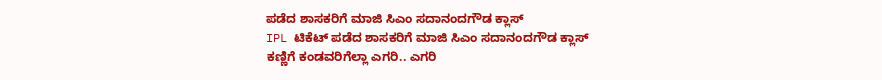ಪಡೆದ ಶಾಸಕರಿಗೆ ಮಾಜಿ ಸಿಎಂ ಸದಾನಂದಗೌಡ ಕ್ಲಾಸ್
IPL ಟಿಕೆಟ್ ಪಡೆದ ಶಾಸಕರಿಗೆ ಮಾಜಿ ಸಿಎಂ ಸದಾನಂದಗೌಡ ಕ್ಲಾಸ್
ಕಣ್ಣಿಗೆ ಕಂಡವರಿಗೆಲ್ಲಾ ಎಗರಿ.. ಎಗರಿ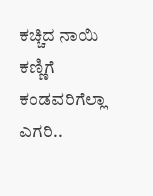ಕಚ್ಚಿದ ನಾಯಿ
ಕಣ್ಣಿಗೆ ಕಂಡವರಿಗೆಲ್ಲಾ ಎಗರಿ..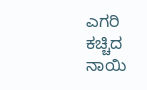ಎಗರಿ ಕಚ್ಚಿದ ನಾಯಿ